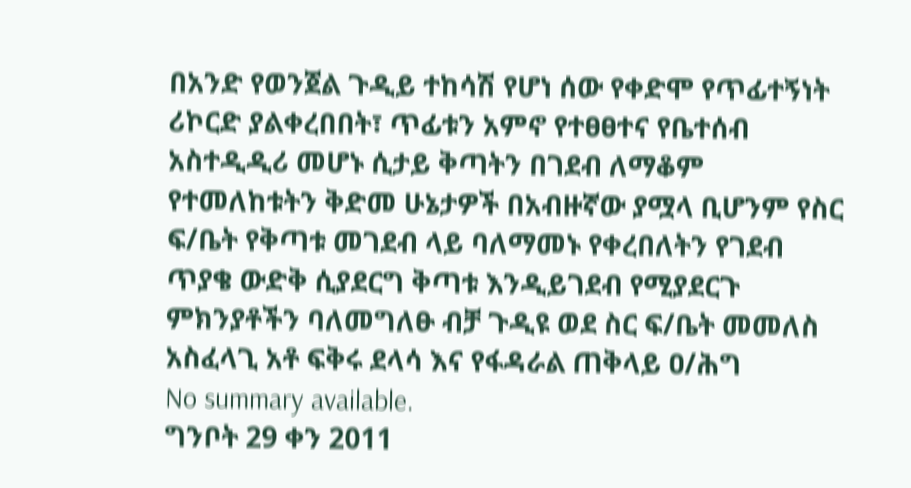በአንድ የወንጀል ጉዲይ ተከሳሽ የሆነ ሰው የቀድሞ የጥፊተኝነት ሪኮርድ ያልቀረበበት፣ ጥፊቱን አምኖ የተፀፀተና የቤተሰብ አስተዲዲሪ መሆኑ ሲታይ ቅጣትን በገደብ ለማቆም የተመለከቱትን ቅድመ ሁኔታዎች በአብዙኛው ያሟላ ቢሆንም የስር ፍ/ቤት የቅጣቱ መገደብ ላይ ባለማመኑ የቀረበለትን የገደብ ጥያቄ ውድቅ ሲያደርግ ቅጣቱ እንዲይገደብ የሚያደርጉ ምክንያቶችን ባለመግለፁ ብቻ ጉዲዩ ወደ ስር ፍ/ቤት መመለስ አስፈላጊ አቶ ፍቅሩ ደላሳ እና የፋዳራል ጠቅላይ ዐ/ሕግ
No summary available.
ግንቦት 29 ቀን 2011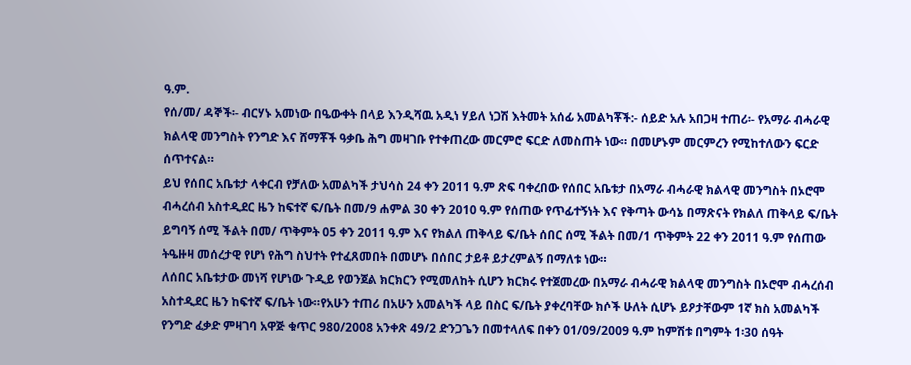ዓ.ም.
የሰ/መ/ ዳኞች፡- ብርሃኑ አመነው በዔውቀት በላይ እንዲሻዉ አዲነ ሃይለ ነጋሽ እትመት አሰፊ አመልካቾች:- ሰይድ አሉ አበጋዛ ተጠሪ፡- የአማራ ብሓራዊ ክልላዊ መንግስት የንግድ እና ሸማቾች ዓቃቤ ሕግ መዛገቡ የተቀጠረው መርምሮ ፍርድ ለመስጠት ነው። በመሆኑም መርምረን የሚከተለውን ፍርድ ሰጥተናል።
ይህ የሰበር አቤቱታ ላቀርብ የቻለው አመልካች ታህሳስ 24 ቀን 2011 ዓ.ም ጽፍ ባቀረበው የሰበር አቤቱታ በአማራ ብሓራዊ ክልላዊ መንግስት በኦሮሞ ብሓረሰብ አስተዲደር ዜን ከፍተኛ ፍ/ቤት በመ/9 ሐምል 30 ቀን 2010 ዓ.ም የሰጠው የጥፊተኝነት እና የቅጣት ውሳኔ በማጽናት የክልለ ጠቅላይ ፍ/ቤት ይግባኝ ሰሚ ችልት በመ/ ጥቅምት 05 ቀን 2011 ዓ.ም እና የክልለ ጠቅላይ ፍ/ቤት ሰበር ሰሚ ችልት በመ/1 ጥቅምት 22 ቀን 2011 ዓ.ም የሰጠው ትዔዙዛ መሰረታዊ የሆነ የሕግ ስህተት የተፈጸመበት በመሆኑ በሰበር ታይቶ ይታረምልኝ በማለቱ ነው።
ለሰበር አቤቱታው መነሻ የሆነው ጉዲይ የወንጀል ክርክርን የሚመለከት ሲሆን ክርክሩ የተጀመረው በአማራ ብሓራዊ ክልላዊ መንግስት በኦሮሞ ብሓረሰብ አስተዲደር ዜን ከፍተኛ ፍ/ቤት ነው።የአሁን ተጠሪ በአሁን አመልካች ላይ በስር ፍ/ቤት ያቀረባቸው ክሶች ሁለት ሲሆኑ ይዖታቸውም 1ኛ ክስ አመልካች የንግድ ፈቃድ ምዛገባ አዋጅ ቁጥር 980/2008 አንቀጽ 49/2 ድንጋጌን በመተላለፍ በቀን 01/09/2009 ዓ.ም ከምሽቱ በግምት 1፡30 ሰዓት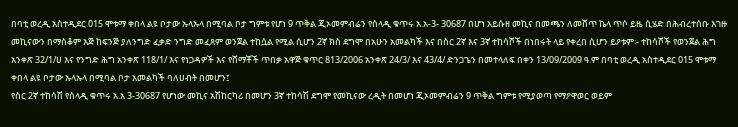በባቲ ወረዲ አስተዲደር 015 ሞቱማ ቀበላ ልዩ ቦታው ኡላኡላ በሚባል ቦታ ግምቱ የሆነ 9 ጥቅል ጂኦመምብሬን የሰላዲ ቁጥሩ አ.አ-3- 30687 በሆነ አይሱዘ መኪና በመጫን ለመሸጥ ኬላ ጥሶ ይዜ ሲሄድ በሕብረተሰቡ እገዙ መኪናውን በማስቆም እጅ ከፍንጅ ያለንግድ ፈቃድ ንግድ መፈጸም ወንጀል ተከሷል የሚል ሲሆን 2ኛ ክስ ደግሞ በአሁን አመልካች እና በስር 2ኛ እና 3ኛ ተከሳሾች በነበሩት ላይ የቀረበ ሲሆን ይዖቱም፡- ተከሳሾች የወንጀል ሕግ አንቀጽ 32/1/ሀ እና የንግድ ሕግ አንቀጽ 118/1/ እና የነጋዳዎች እና የሸማቾች ጥበቃ አዋጅ ቁጥር 813/2006 አንቀጽ 24/3/ እና 43/4/ ድንጋጌን በመተላለፍ በቀን 13/09/2009 ዓ.ም በባቲ ወረዲ አስተዲደር 015 ሞቱማ ቀበላ ልዩ ቦታው ኡላኡላ በሚባል ቦታ አመልካች ባለሀብት በመሆን፤
የስር 2ኛ ተከሳሽ የሰላዲ ቁጥሩ አ.አ 3-30687 የሆነው መኪና አሽከርካሪ በመሆን 3ኛ ተከሳሽ ደግሞ የመኪናው ረዲት በመሆነ ጂኦመምብሬን 9 ጥቅል ግምቱ የሚያወጣ የማዖዋወር ወይም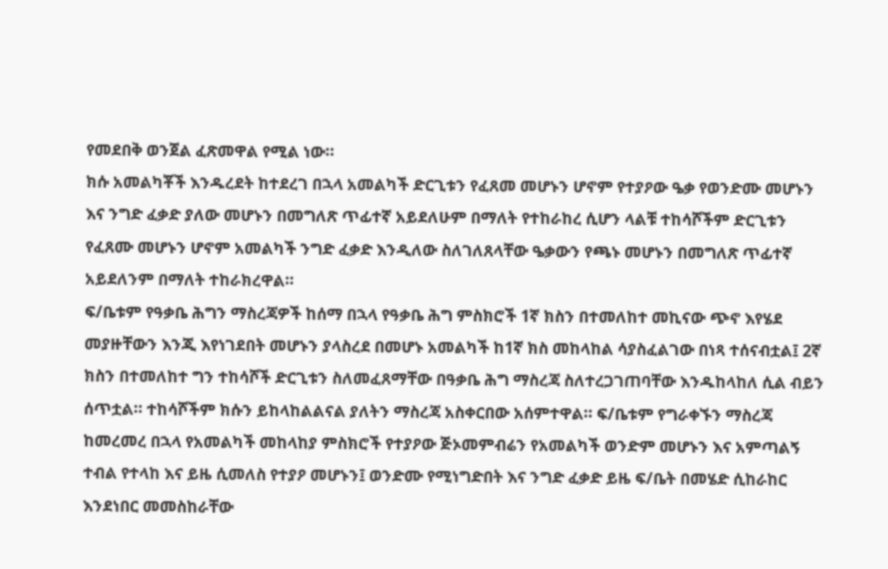የመደበቅ ወንጀል ፈጽመዋል የሚል ነው።
ክሱ አመልካቾች እንዱረደት ከተደረገ በኋላ አመልካች ድርጊቱን የፈጸመ መሆኑን ሆኖም የተያዖው ዔቃ የወንድሙ መሆኑን እና ንግድ ፈቃድ ያለው መሆኑን በመግለጽ ጥፊተኛ አይደለሁም በማለት የተከራከረ ሲሆን ላልቹ ተከሳሾችም ድርጊቱን የፈጸሙ መሆኑን ሆኖም አመልካች ንግድ ፈቃድ እንዲለው ስለገለጸላቸው ዔቃውን የጫኑ መሆኑን በመግለጽ ጥፊተኛ አይደለንም በማለት ተከራክረዋል።
ፍ/ቤቱም የዓቃቤ ሕግን ማስረጃዎች ከሰማ በኋላ የዓቃቤ ሕግ ምስክሮች 1ኛ ክስን በተመለከተ መኪናው ጭኖ እየሄደ መያዙቸውን እንጂ እየነገደበት መሆኑን ያላስረደ በመሆኑ አመልካች ከ1ኛ ክስ መከላከል ሳያስፈልገው በነጻ ተሰናብቷል፤ 2ኛ ክስን በተመለከተ ግን ተከሳሾች ድርጊቱን ስለመፈጸማቸው በዓቃቤ ሕግ ማስረጃ ስለተረጋገጠባቸው እንዱከላከለ ሲል ብይን ሰጥቷል። ተከሳሾችም ክሱን ይከላከልልናል ያለትን ማስረጃ አስቀርበው አሰምተዋል። ፍ/ቤቱም የግራቀኙን ማስረጃ ከመረመረ በኋላ የአመልካች መከላከያ ምስክሮች የተያዖው ጅኦመምብሬን የአመልካች ወንድም መሆኑን እና አምጣልኝ ተብል የተላከ እና ይዜ ሲመለስ የተያዖ መሆኑን፤ ወንድሙ የሚነግድበት እና ንግድ ፈቃድ ይዜ ፍ/ቤት በመሄድ ሲከራከር እንደነበር መመስከራቸው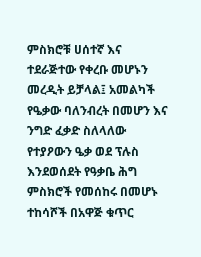ምስክሮቹ ሀሰተኛ እና ተደራጅተው የቀረቡ መሆኑን መረዲት ይቻላል፤ አመልካች የዔቃው ባለንብረት በመሆን እና ንግድ ፈቃድ ስለላለው የተያዖውን ዔቃ ወደ ፕሉስ እንደወሰደት የዓቃቤ ሕግ ምስክሮች የመሰከሩ በመሆኑ ተከሳሾች በአዋጅ ቁጥር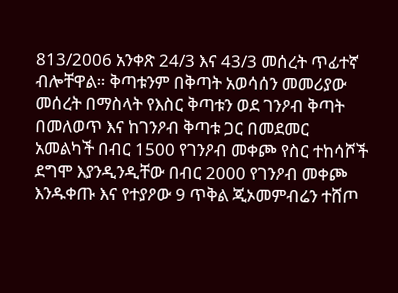813/2006 አንቀጽ 24/3 እና 43/3 መሰረት ጥፊተኛ ብሎቸዋል። ቅጣቱንም በቅጣት አወሳሰን መመሪያው መሰረት በማስላት የእስር ቅጣቱን ወደ ገንዖብ ቅጣት በመለወጥ እና ከገንዖብ ቅጣቱ ጋር በመደመር አመልካች በብር 1500 የገንዖብ መቀጮ የስር ተከሳሾች ደግሞ እያንዲንዲቸው በብር 2000 የገንዖብ መቀጮ እንዱቀጡ እና የተያዖው 9 ጥቅል ጂኦመምብሬን ተሸጦ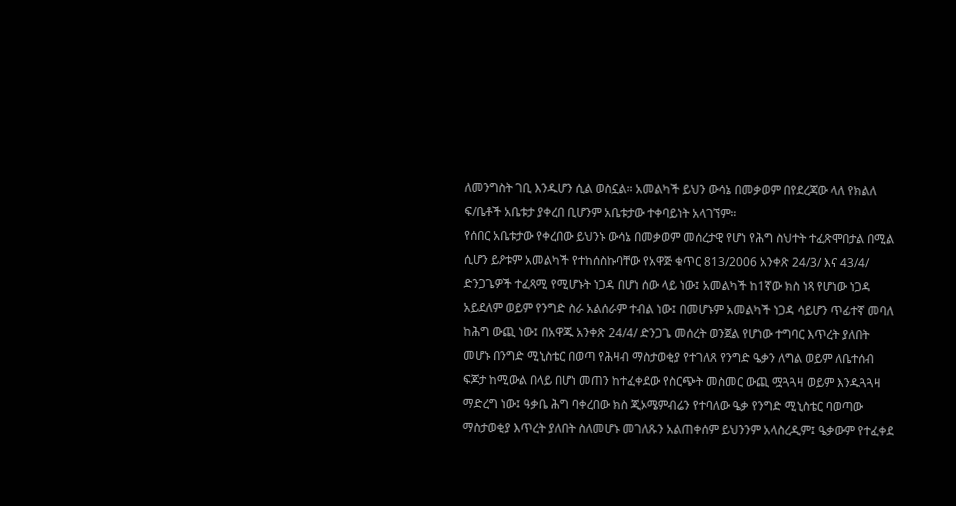ለመንግስት ገቢ እንዱሆን ሲል ወስኗል። አመልካች ይህን ውሳኔ በመቃወም በየደረጃው ላለ የክልለ ፍ/ቤቶች አቤቱታ ያቀረበ ቢሆንም አቤቱታው ተቀባይነት አላገኘም።
የሰበር አቤቱታው የቀረበው ይህንኑ ውሳኔ በመቃወም መሰረታዊ የሆነ የሕግ ስህተት ተፈጽሞበታል በሚል ሲሆን ይዖቱም አመልካች የተከሰስኩባቸው የአዋጅ ቁጥር 813/2006 አንቀጽ 24/3/ እና 43/4/ ድንጋጌዎች ተፈጻሚ የሚሆኑት ነጋዳ በሆነ ሰው ላይ ነው፤ አመልካች ከ1ኛው ክስ ነጻ የሆነው ነጋዳ አይደለም ወይም የንግድ ስራ አልሰራም ተብል ነው፤ በመሆኑም አመልካች ነጋዳ ሳይሆን ጥፊተኛ መባለ ከሕግ ውጪ ነው፤ በአዋጁ አንቀጽ 24/4/ ድንጋጌ መሰረት ወንጀል የሆነው ተግባር እጥረት ያለበት መሆኑ በንግድ ሚኒስቴር በወጣ የሕዛብ ማስታወቂያ የተገለጸ የንግድ ዔቃን ለግል ወይም ለቤተሰብ ፍጆታ ከሚውል በላይ በሆነ መጠን ከተፈቀደው የስርጭት መስመር ውጪ ሟጓጓዛ ወይም እንዱጓጓዛ ማድረግ ነው፤ ዓቃቤ ሕግ ባቀረበው ክስ ጂኦሜምብሬን የተባለው ዔቃ የንግድ ሚኒስቴር ባወጣው ማስታወቂያ እጥረት ያለበት ስለመሆኑ መገለጹን አልጠቀሰም ይህንንም አላስረዲም፤ ዔቃውም የተፈቀደ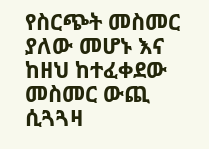የስርጭት መስመር ያለው መሆኑ እና ከዘህ ከተፈቀደው መስመር ውጪ ሲጓጓዛ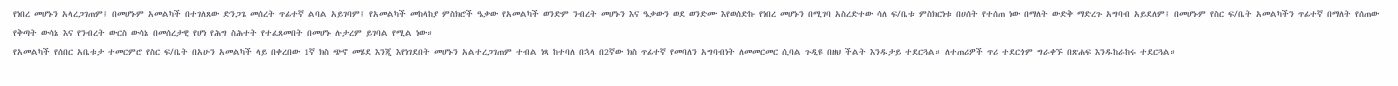የነበረ መሆኑን አላረጋገጠም፤ በመሆኑም አመልካች በተገለጸው ድንጋጌ መሰረት ጥፊተኛ ልባል አይገባም፤ የአመልካች መከላከያ ምስክሮች ዔቃው የአመልካች ወንድም ንብረት መሆኑን እና ዔቃውን ወደ ወንድሙ እየወሰድኩ የነበረ መሆኑን በሚገባ አስረድተው ሳለ ፍ/ቤቱ ምስክርነቱ በሀሰት የተሰጠ ነው በማለት ውድቅ ማድረጉ አግባብ አይደለም፤ በመሆኑም የስር ፍ/ቤት አመልካችን ጥፊተኛ በማለት የሰጠው የቅጣት ውሳኔ እና የንብረት ውርስ ውሳኔ በመሰረታዊ የሆነ የሕግ ስሕተት የተፈጸመበት በመሆኑ ሉታረም ይገባል የሚል ነው።
የአመልካች የሰበር አቤቱታ ተመርምሮ የስር ፍ/ቤት በአሁን አመልካች ላይ በቀረበው 1ኛ ክስ ጭኖ መሄደ እንጂ እየነገደበት መሆኑን አልተረጋገጠም ተብል ነጻ ከተባለ በኋላ በ2ኛው ክስ ጥፊተኛ የመባለን አግባብነት ለመመርመር ሲባል ጉዲዩ በዘህ ችልት እንዱታይ ተደርጓል። ለተጠሪዎች ጥሪ ተደርጎም ግራቀኙ በጽሐፍ እንዱከራከሩ ተደርጓል።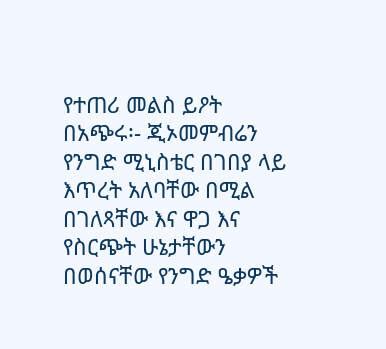የተጠሪ መልስ ይዖት በአጭሩ፡- ጂኦመምብሬን የንግድ ሚኒስቴር በገበያ ላይ እጥረት አለባቸው በሚል በገለጻቸው እና ዋጋ እና የስርጭት ሁኔታቸውን በወሰናቸው የንግድ ዔቃዎች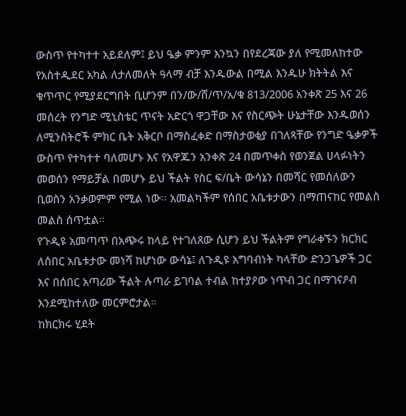ውስጥ የተካተተ አይደለም፤ ይህ ዔቃ ምንም እንኳን በየደረጃው ያለ የሚመለከተው የአስተዲደር አካል ለታለመለት ዓላማ ብቻ እንዱውል በሚል እንዱሁ ክትትል እና ቁጥጥር የሚያደርግበት ቢሆንም በን/ው/ሸ/ጥ/አ/ቁ 813/2006 አንቀጽ 25 እና 26 መሰረት የንግድ ሚኒስቴር ጥናት አድርጎ ዋጋቸው እና የስርጭት ሁኔታቸው እንዱወሰን ለሚንስትሮች ምክር ቤት አቅርቦ በማስፈቀድ በማስታወቂያ በገለጻቸው የንግድ ዔቃዎች ውስጥ የተካተተ ባለመሆኑ እና የአዋጁን አንቀጽ 24 በመጥቀስ የወንጀል ሀላፉነትን መወሰን የማይቻል በመሆኑ ይህ ችልት የስር ፍ/ቤት ውሳኔን በመሻር የመሰለውን ቢወስን አንቃወምም የሚል ነው። አመልካችም የሰበር አቤቱታውን በማጠናከር የመልስ መልስ ሰጥቷል።
የጉዲዩ አመጣጥ በአጭሩ ከላይ የተገለጸው ሲሆን ይህ ችልትም የግራቀኙን ክርክር ለሰበር አቤቱታው መነሻ ከሆነው ውሳኔ፤ ለጉዲዩ አግባብነት ካላቸው ድንጋጌዎች ጋር እና በሰበር አጣሪው ችልት ሉጣራ ይገባል ተብል ከተያዖው ነጥብ ጋር በማገናዖብ እንደሚከተለው መርምሮታል።
ከክርክሩ ሂደት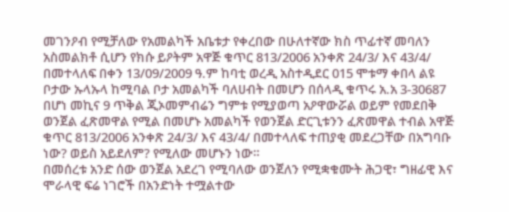መገንዖብ የሚቻለው የአመልካች አቤቱታ የቀረበው በሁለተኛው ክስ ጥፊተኛ መባለን አስመልክቶ ሲሆን የክሱ ይዖትም አዋጅ ቁጥር 813/2006 አንቀጽ 24/3/ እና 43/4/ በመተላለፍ በቀን 13/09/2009 ዓ.ም ከባቲ ወረዲ አስተዲደር 015 ሞቱማ ቀበላ ልዩ ቦታው ኡላኡላ ከሚባል ቦታ አመልካች ባለሀብት በመሆን በሰላዲ ቁጥሩ አ.አ 3-30687 በሆነ መኪና 9 ጥቅል ጂኦመምብሬን ግምቱ የሚያወጣ አዖዋውሯል ወይም የመደበቅ ወንጀል ፈጽመዋል የሚል በመሆኑ አመልካች የወንጀል ድርጊቱንን ፈጽመዋል ተብል አዋጅ ቁጥር 813/2006 አንቀጽ 24/3/ እና 43/4/ በመተላለፍ ተጠያቂ መደረጋቸው በአግባቡ ነው? ወይስ አይደለም? የሚለው መሆኑን ነው።
በመሰረቱ አንድ ሰው ወንጀል አደረገ የሚባለው ወንጀለን የሚቋቁሙት ሕጋዊ፣ ግዘፊዊ እና ሞራላዊ ፍሬ ነገሮች በአንድነት ተሟልተው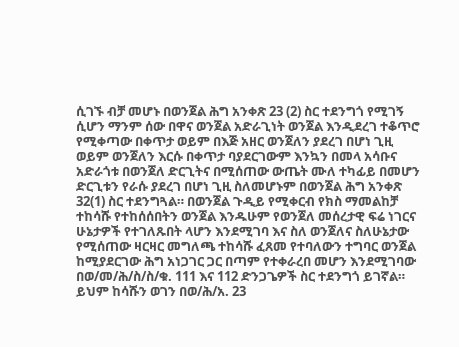ሲገኙ ብቻ መሆኑ በወንጀል ሕግ አንቀጽ 23 (2) ስር ተደንግጎ የሚገኝ ሲሆን ማንም ሰው በዋና ወንጀል አድራጊነት ወንጀል እንዲደረገ ተቆጥሮ የሚቀጣው በቀጥታ ወይም በእጅ አዘር ወንጀለን ያደረገ በሆነ ጊዚ ወይም ወንጀለን እርሱ በቀጥታ ባያደርገውም እንኳን በመላ አሳቡና አድራጎቱ በወንጀለ ድርጊትና በሚሰጠው ውጤት ሙለ ተካፊይ በመሆን ድርጊቱን የራሱ ያደረገ በሆነ ጊዚ ስለመሆኑም በወንጀል ሕግ አንቀጽ 32(1) ስር ተደንግጓል። በወንጀል ጉዲይ የሚቀርብ የክስ ማመልከቻ ተከሳሹ የተከሰሰበትን ወንጀል እንዱሁም የወንጀለ መሰረታዊ ፍሬ ነገርና ሁኔታዎች የተገለጹበት ላሆን እንደሚገባ እና ስለ ወንጀለና ስለሁኔታው የሚሰጠው ዛርዛር መግለጫ ተከሳሹ ፈጸመ የተባለውን ተግባር ወንጀል ከሚያደርገው ሕግ አነጋገር ጋር በጣም የተቀራረበ መሆን እንደሚገባው በወ/መ/ሕ/ስ/ስ/ቁ. 111 እና 112 ድንጋጌዎች ስር ተደንግጎ ይገኛል። ይህም ከሳሹን ወገን በወ/ሕ/አ. 23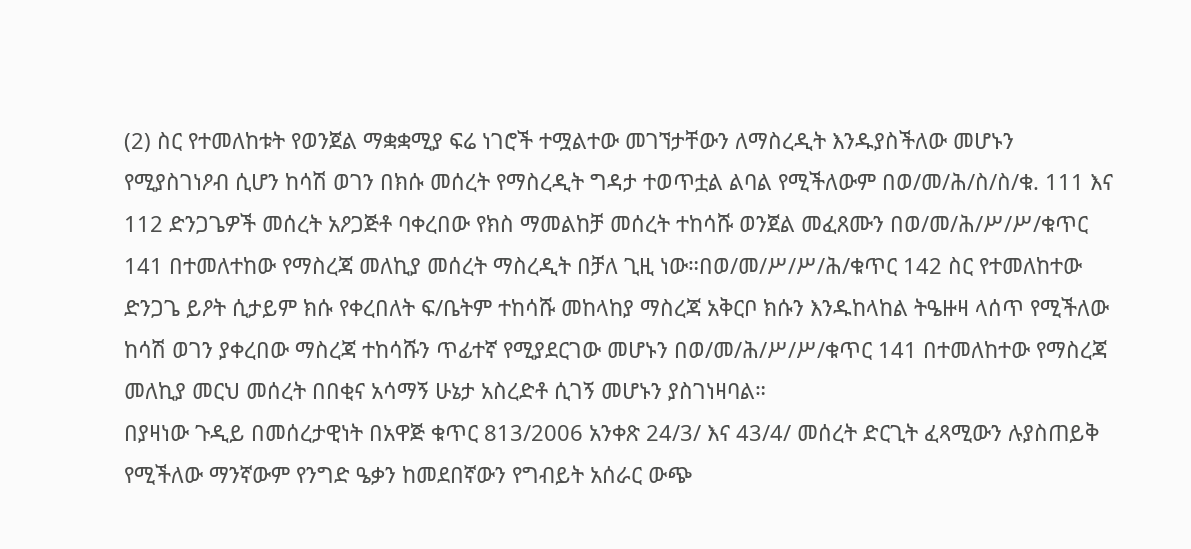(2) ስር የተመለከቱት የወንጀል ማቋቋሚያ ፍሬ ነገሮች ተሟልተው መገኘታቸውን ለማስረዲት እንዱያስችለው መሆኑን የሚያስገነዖብ ሲሆን ከሳሽ ወገን በክሱ መሰረት የማስረዲት ግዳታ ተወጥቷል ልባል የሚችለውም በወ/መ/ሕ/ስ/ስ/ቁ. 111 እና 112 ድንጋጌዎች መሰረት አዖጋጅቶ ባቀረበው የክስ ማመልከቻ መሰረት ተከሳሹ ወንጀል መፈጸሙን በወ/መ/ሕ/ሥ/ሥ/ቁጥር 141 በተመለተከው የማስረጃ መለኪያ መሰረት ማስረዲት በቻለ ጊዚ ነው።በወ/መ/ሥ/ሥ/ሕ/ቁጥር 142 ስር የተመለከተው ድንጋጌ ይዖት ሲታይም ክሱ የቀረበለት ፍ/ቤትም ተከሳሹ መከላከያ ማስረጃ አቅርቦ ክሱን እንዱከላከል ትዔዙዛ ላሰጥ የሚችለው ከሳሽ ወገን ያቀረበው ማስረጃ ተከሳሹን ጥፊተኛ የሚያደርገው መሆኑን በወ/መ/ሕ/ሥ/ሥ/ቁጥር 141 በተመለከተው የማስረጃ መለኪያ መርህ መሰረት በበቂና አሳማኝ ሁኔታ አስረድቶ ሲገኝ መሆኑን ያስገነዛባል።
በያዛነው ጉዲይ በመሰረታዊነት በአዋጅ ቁጥር 813/2006 አንቀጽ 24/3/ እና 43/4/ መሰረት ድርጊት ፈጻሚውን ሉያስጠይቅ የሚችለው ማንኛውም የንግድ ዔቃን ከመደበኛውን የግብይት አሰራር ውጭ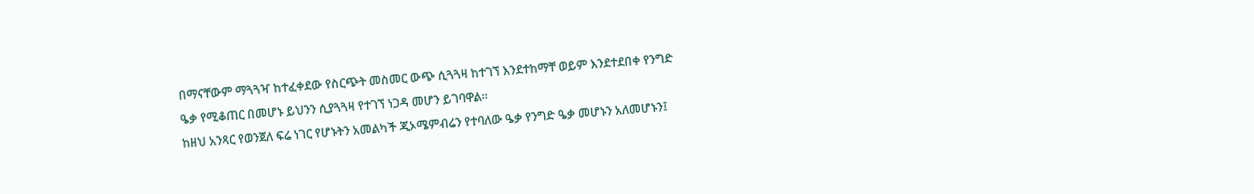በማናቸውም ማጓጓዣ ከተፈቀደው የስርጭት መስመር ውጭ ሲጓጓዛ ከተገኘ እንደተከማቸ ወይም እንደተደበቀ የንግድ ዔቃ የሚቆጠር በመሆኑ ይህንን ሲያጓጓዛ የተገኘ ነጋዳ መሆን ይገባዋል።
ከዘህ አንጻር የወንጀለ ፍሬ ነገር የሆኑትን አመልካች ጂኦሜምብሬን የተባለው ዔቃ የንግድ ዔቃ መሆኑን አለመሆኑን፤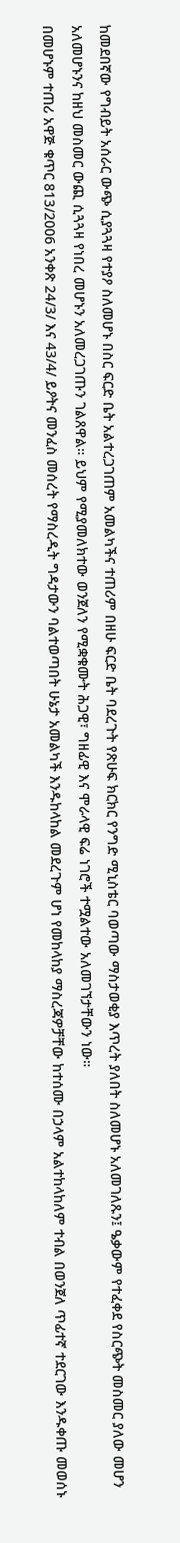ከመደበኛው የግብይት አሰራር ውጭ ሲያጓጓዛ የተያዖ ስለመሆኑ በስር ፍርድ ቤት አልተረጋገጠም አመልካችና ተጠሪም በዘሁ ፍርድ ቤት ባደረጉት የጽሁፍ ክርክር የንግድ ሚኒስቴር ባወጣው ማስታወቂያ እጥረት ያለበት ስለመሆኑ አለመገለጹን፤ ዔቃውም የተፈቀደ የስርጭት መስመር ያለው መሆን አለመሆኑንና ከዘህ መስመር ውጪ ሲጓጓዛ የነበረ መሆኑን አለመረጋገጡን ገልጸዋል። ይህም የሚያመለክተው ወንጀለን የሚቋቁሙት ሕጋዊ፣ ግዘፊዊ እና ሞራላዊ ፍሬ ነገሮች ተሟልተው አለመገኘታቸውን ነው።
በመሆኑም ተጠሪ አዋጅ ቁጥር 813/2006 አንቀጽ 24/3/ እና 43/4/ ይዖትና መንፈስ መሰረት የማስረዲት ግዳታውን ባልተወጣበት ሁኔታ አመልካች እንዱከላከል መደረጉም ሆነ የመከላከያ ማስረጃዎቻቸው ከተሰሙ በኃላም አልተከላከለም ተብል በወንጀለ ጥፊተኛ ተደርገው እንዱቀጡ መወሰኑ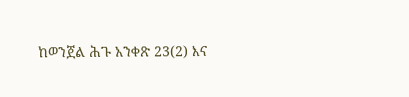ከወንጀል ሕጉ አንቀጽ 23(2) እና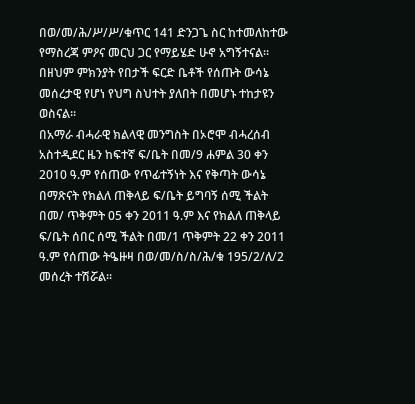በወ/መ/ሕ/ሥ/ሥ/ቁጥር 141 ድንጋጌ ስር ከተመለከተው የማስረጃ ምዖና መርህ ጋር የማይሄድ ሁኖ አግኝተናል። በዘህም ምክንያት የበታች ፍርድ ቤቶች የሰጡት ውሳኔ መሰረታዊ የሆነ የህግ ስህተት ያለበት በመሆኑ ተከታዩን ወስናል።
በአማራ ብሓራዊ ክልላዊ መንግስት በኦሮሞ ብሓረሰብ አስተዲደር ዜን ከፍተኛ ፍ/ቤት በመ/9 ሐምል 30 ቀን 2010 ዓ.ም የሰጠው የጥፊተኝነት እና የቅጣት ውሳኔ በማጽናት የክልለ ጠቅላይ ፍ/ቤት ይግባኝ ሰሚ ችልት በመ/ ጥቅምት 05 ቀን 2011 ዓ.ም እና የክልለ ጠቅላይ ፍ/ቤት ሰበር ሰሚ ችልት በመ/1 ጥቅምት 22 ቀን 2011 ዓ.ም የሰጠው ትዔዙዛ በወ/መ/ስ/ስ/ሕ/ቁ 195/2/ለ/2 መሰረት ተሽሯል።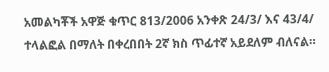አመልካቾች አዋጅ ቁጥር 813/2006 አንቀጽ 24/3/ እና 43/4/ ተላልፎል በማለት በቀረበበት 2ኛ ክስ ጥፊተኛ አይደለም ብለናል።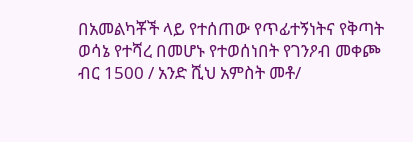በአመልካቾች ላይ የተሰጠው የጥፊተኝነትና የቅጣት ወሳኔ የተሻረ በመሆኑ የተወሰነበት የገንዖብ መቀጮ ብር 1500 / አንድ ሺህ አምስት መቶ/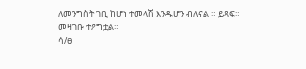ለመንግስት ገቢ ከሆነ ተመላሽ እንዱሆን ብለናል ። ይጻፍ።
መዛገቡ ተዖግቷል።
ሳ/ፀ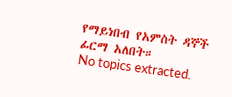የማይነበብ የአምስት ዳኞች ፊርማ አለበት።
No topics extracted.